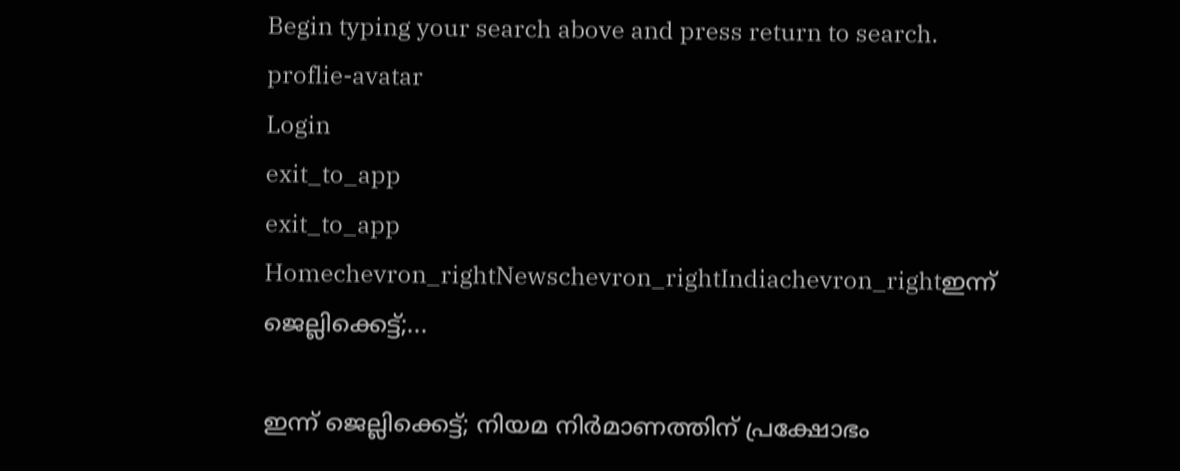Begin typing your search above and press return to search.
proflie-avatar
Login
exit_to_app
exit_to_app
Homechevron_rightNewschevron_rightIndiachevron_rightഇന്ന് ജെല്ലിക്കെട്ട്;...

ഇന്ന് ജെല്ലിക്കെട്ട്; നിയമ നിര്‍മാണത്തിന് പ്രക്ഷോഭം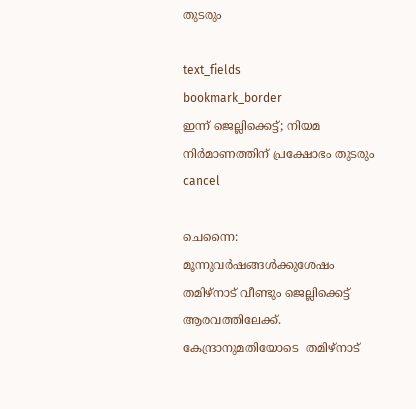തുടരും

text_fields
bookmark_border
ഇന്ന് ജെല്ലിക്കെട്ട്; നിയമ നിര്‍മാണത്തിന് പ്രക്ഷോഭം തുടരും
cancel

ചെന്നൈ: മൂന്നുവര്‍ഷങ്ങള്‍ക്കുശേഷം തമിഴ്നാട് വീണ്ടും ജെല്ലിക്കെട്ട് ആരവത്തിലേക്ക്. കേന്ദ്രാനുമതിയോടെ  തമിഴ്നാട്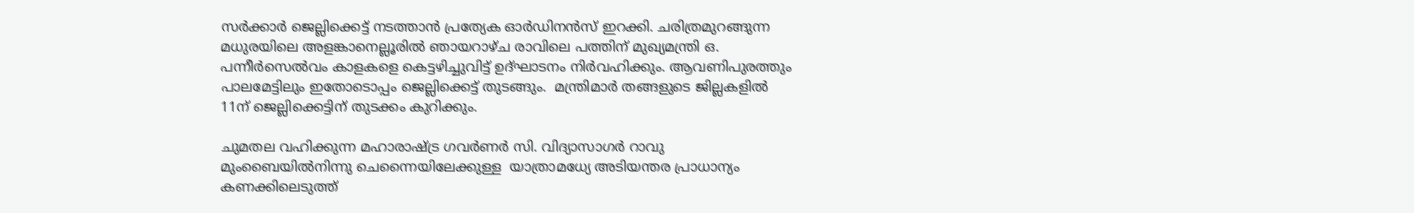സര്‍ക്കാര്‍ ജെല്ലിക്കെട്ട് നടത്താന്‍ പ്രത്യേക ഓര്‍ഡിനന്‍സ് ഇറക്കി. ചരിത്രമുറങ്ങുന്ന മധുരയിലെ അളങ്കാനെല്ലൂരില്‍ ഞായറാഴ്ച രാവിലെ പത്തിന് മുഖ്യമന്ത്രി ഒ. പന്നീര്‍സെല്‍വം കാളകളെ കെട്ടഴിച്ചുവിട്ട് ഉദ്ഘാടനം നിര്‍വഹിക്കും. ആവണിപുരത്തും പാലമേട്ടിലും ഇതോടൊപ്പം ജെല്ലിക്കെട്ട് തുടങ്ങും.  മന്ത്രിമാര്‍ തങ്ങളുടെ ജില്ലകളില്‍ 11ന് ജെല്ലിക്കെട്ടിന് തുടക്കം കുറിക്കും.

ചുമതല വഹിക്കുന്ന മഹാരാഷ്ട്ര ഗവര്‍ണര്‍ സി. വിദ്യാസാഗര്‍ റാവു മുംബൈയില്‍നിന്നു ചെന്നൈയിലേക്കുള്ള  യാത്രാമധ്യേ അടിയന്തര പ്രാധാന്യം കണക്കിലെടുത്ത്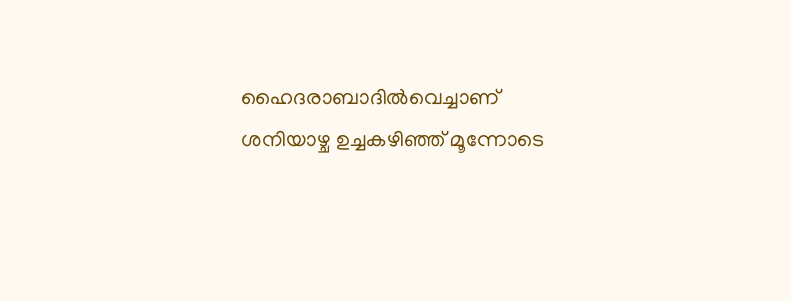ഹൈദരാബാദില്‍വെച്ചാണ് ശനിയാഴ്ച ഉച്ചകഴിഞ്ഞ് മൂന്നോടെ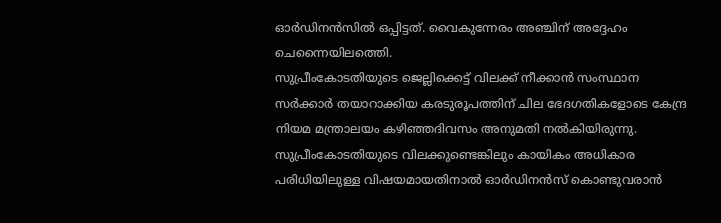ഓര്‍ഡിനന്‍സില്‍ ഒപ്പിട്ടത്. വൈകുന്നേരം അഞ്ചിന് അദ്ദേഹം ചെന്നൈയിലത്തെി.
സുപ്രീംകോടതിയുടെ ജെല്ലിക്കെട്ട് വിലക്ക് നീക്കാന്‍ സംസ്ഥാന സര്‍ക്കാര്‍ തയാറാക്കിയ കരടുരൂപത്തിന് ചില ഭേദഗതികളോടെ കേന്ദ്ര നിയമ മന്ത്രാലയം കഴിഞ്ഞദിവസം അനുമതി നല്‍കിയിരുന്നു. സുപ്രീംകോടതിയുടെ വിലക്കുണ്ടെങ്കിലും കായികം അധികാര പരിധിയിലുള്ള വിഷയമായതിനാല്‍ ഓര്‍ഡിനന്‍സ് കൊണ്ടുവരാന്‍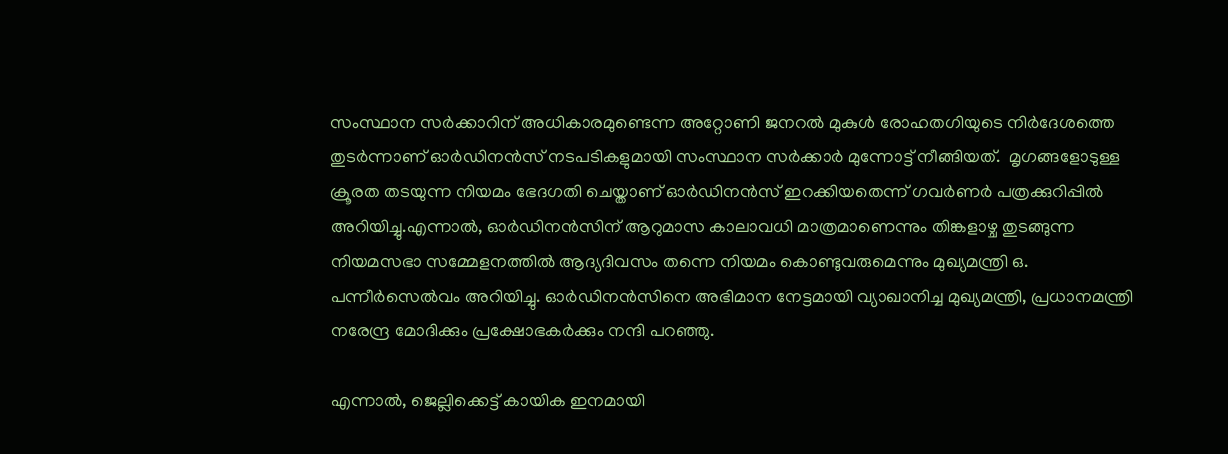സംസ്ഥാന സര്‍ക്കാറിന് അധികാരമുണ്ടെന്ന അറ്റോണി ജനറല്‍ മുകുള്‍ രോഹതഗിയുടെ നിര്‍ദേശത്തെ തുടര്‍ന്നാണ് ഓര്‍ഡിനന്‍സ് നടപടികളുമായി സംസ്ഥാന സര്‍ക്കാര്‍ മുന്നോട്ട് നീങ്ങിയത്.  മൃഗങ്ങളോടുള്ള ക്രൂരത തടയുന്ന നിയമം ഭേദഗതി ചെയ്താണ് ഓര്‍ഡിനന്‍സ് ഇറക്കിയതെന്ന് ഗവര്‍ണര്‍ പത്രക്കുറിപ്പില്‍ അറിയിച്ചു.എന്നാല്‍, ഓര്‍ഡിനന്‍സിന് ആറുമാസ കാലാവധി മാത്രമാണെന്നും തിങ്കളാഴ്ച തുടങ്ങുന്ന നിയമസഭാ സമ്മേളനത്തില്‍ ആദ്യദിവസം തന്നെ നിയമം കൊണ്ടുവരുമെന്നും മുഖ്യമന്ത്രി ഒ. പന്നീര്‍സെല്‍വം അറിയിച്ചു. ഓര്‍ഡിനന്‍സിനെ അഭിമാന നേട്ടമായി വ്യാഖാനിച്ച മുഖ്യമന്ത്രി, പ്രധാനമന്ത്രി നരേന്ദ്ര മോദിക്കും പ്രക്ഷോഭകര്‍ക്കും നന്ദി പറഞ്ഞു.

എന്നാല്‍, ജെല്ലിക്കെട്ട് കായിക ഇനമായി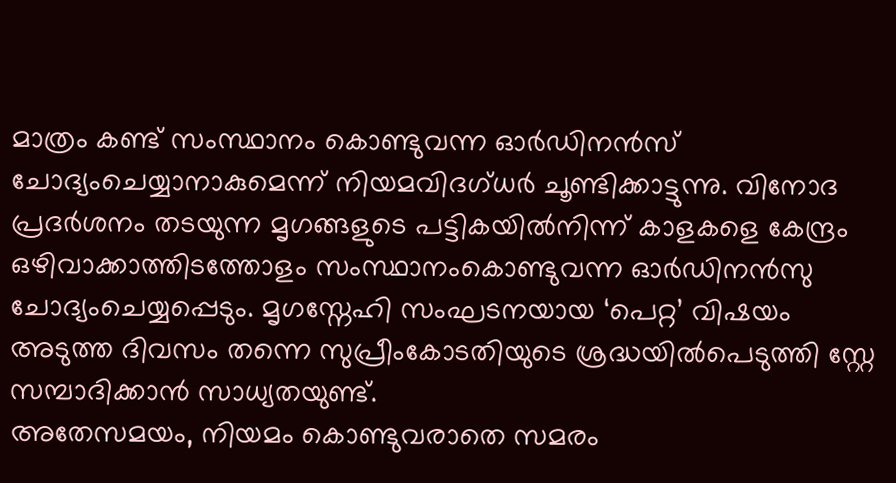മാത്രം കണ്ട് സംസ്ഥാനം കൊണ്ടുവന്ന ഓര്‍ഡിനന്‍സ് ചോദ്യംചെയ്യാനാകുമെന്ന് നിയമവിദഗ്ധര്‍ ചൂണ്ടിക്കാട്ടുന്നു. വിനോദ പ്രദര്‍ശനം തടയുന്ന മൃഗങ്ങളുടെ പട്ടികയില്‍നിന്ന് കാളകളെ കേന്ദ്രം ഒഴിവാക്കാത്തിടത്തോളം സംസ്ഥാനംകൊണ്ടുവന്ന ഓര്‍ഡിനന്‍സു ചോദ്യംചെയ്യപ്പെടും. മൃഗസ്നേഹി സംഘടനയായ ‘പെറ്റ’ വിഷയം അടുത്ത ദിവസം തന്നെ സുപ്രീംകോടതിയുടെ ശ്രദ്ധയില്‍പെടുത്തി സ്റ്റേ സമ്പാദിക്കാന്‍ സാധ്യതയുണ്ട്.
അതേസമയം, നിയമം കൊണ്ടുവരാതെ സമരം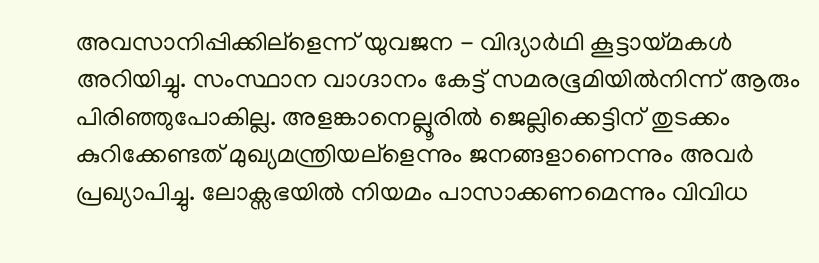അവസാനിപ്പിക്കില്ളെന്ന് യുവജന - വിദ്യാര്‍ഥി കൂട്ടായ്മകള്‍ അറിയിച്ചു. സംസ്ഥാന വാഗ്ദാനം കേട്ട് സമരഭൂമിയില്‍നിന്ന് ആരും പിരിഞ്ഞുപോകില്ല. അളങ്കാനെല്ലൂരില്‍ ജെല്ലിക്കെട്ടിന് തുടക്കം കുറിക്കേണ്ടത് മുഖ്യമന്ത്രിയല്ളെന്നും ജനങ്ങളാണെന്നും അവര്‍ പ്രഖ്യാപിച്ചു. ലോക്സഭയില്‍ നിയമം പാസാക്കണമെന്നും വിവിധ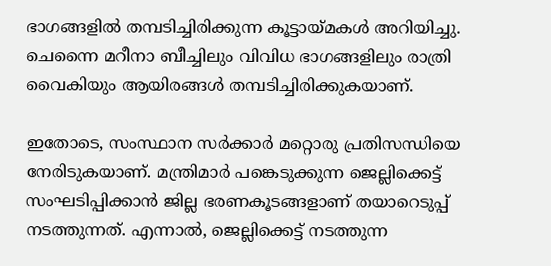ഭാഗങ്ങളില്‍ തമ്പടിച്ചിരിക്കുന്ന കൂട്ടായ്മകള്‍ അറിയിച്ചു.  ചെന്നൈ മറീനാ ബീച്ചിലും വിവിധ ഭാഗങ്ങളിലും രാത്രി വൈകിയും ആയിരങ്ങള്‍ തമ്പടിച്ചിരിക്കുകയാണ്.

ഇതോടെ, സംസ്ഥാന സര്‍ക്കാര്‍ മറ്റൊരു പ്രതിസന്ധിയെ നേരിടുകയാണ്. മന്ത്രിമാര്‍ പങ്കെടുക്കുന്ന ജെല്ലിക്കെട്ട് സംഘടിപ്പിക്കാന്‍ ജില്ല ഭരണകൂടങ്ങളാണ് തയാറെടുപ്പ് നടത്തുന്നത്. എന്നാല്‍, ജെല്ലിക്കെട്ട് നടത്തുന്ന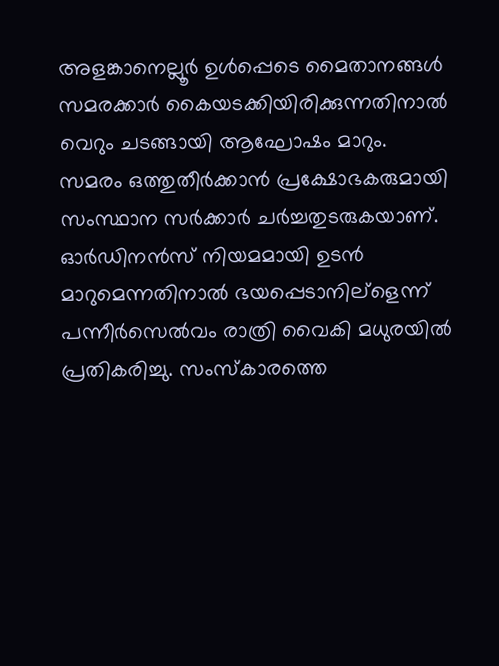അളങ്കാനെല്ലൂര്‍ ഉള്‍പ്പെടെ മൈതാനങ്ങള്‍ സമരക്കാര്‍ കൈയടക്കിയിരിക്കുന്നതിനാല്‍ വെറും ചടങ്ങായി ആഘോഷം മാറും. സമരം ഒത്തുതീര്‍ക്കാന്‍ പ്രക്ഷോഭകരുമായി സംസ്ഥാന സര്‍ക്കാര്‍ ചര്‍ച്ചതുടരുകയാണ്. ഓര്‍ഡിനന്‍സ് നിയമമായി ഉടന്‍ മാറുമെന്നതിനാല്‍ ഭയപ്പെടാനില്ളെന്ന് പന്നീര്‍സെല്‍വം രാത്രി വൈകി മധുരയില്‍ പ്രതികരിച്ചു. സംസ്കാരത്തെ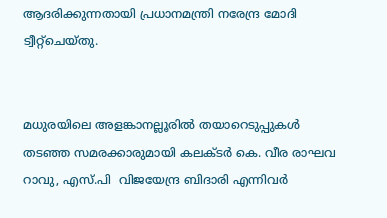ആദരിക്കുന്നതായി പ്രധാനമന്ത്രി നരേന്ദ്ര മോദി ട്വീറ്റ്ചെയ്തു.


മധുരയിലെ അളങ്കാനല്ലൂരില്‍ തയാറെടുപ്പുകള്‍ തടഞ്ഞ സമരക്കാരുമായി കലക്ടര്‍ കെ. വീര രാഘവ റാവു, എസ്.പി  വിജയേന്ദ്ര ബിദാരി എന്നിവര്‍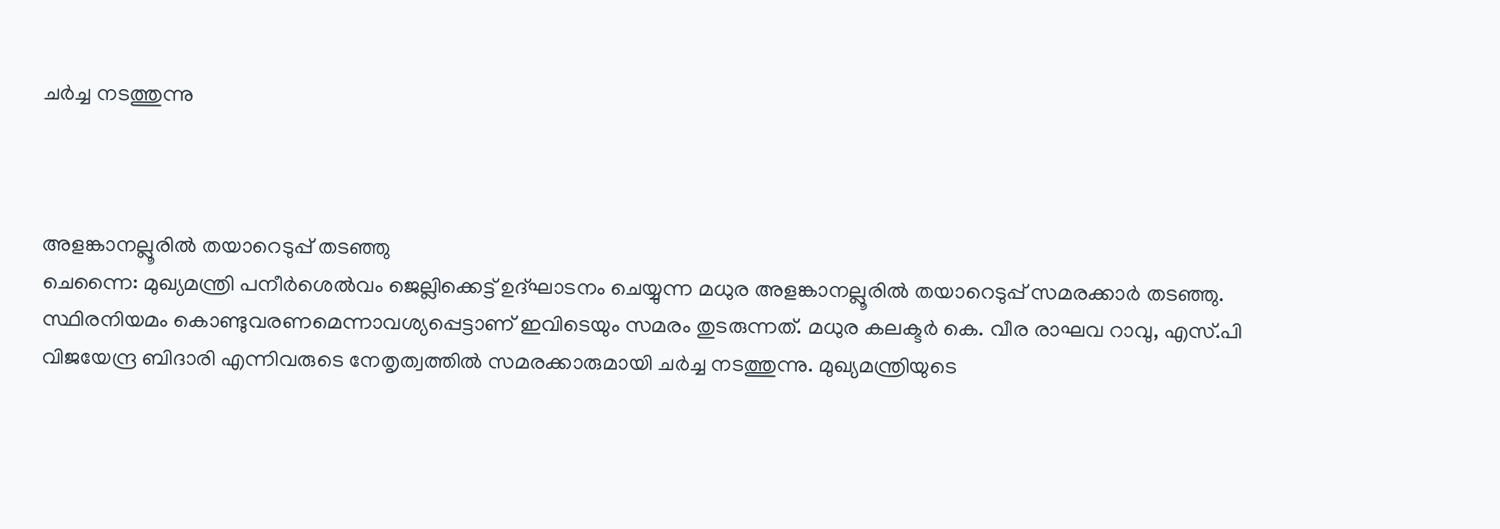ചര്‍ച്ച നടത്തുന്നു



അളങ്കാനല്ലൂരില്‍ തയാറെടുപ്പ് തടഞ്ഞു
ചെന്നൈ: മുഖ്യമന്ത്രി പനീര്‍ശെല്‍വം ജെല്ലിക്കെട്ട് ഉദ്ഘാടനം ചെയ്യുന്ന മധുര അളങ്കാനല്ലൂരില്‍ തയാറെടുപ്പ് സമരക്കാര്‍ തടഞ്ഞു. സ്ഥിരനിയമം കൊണ്ടുവരണമെന്നാവശ്യപ്പെട്ടാണ് ഇവിടെയും സമരം തുടരുന്നത്. മധുര കലക്ടര്‍ കെ. വീര രാഘവ റാവു, എസ്.പി വിജയേന്ദ്ര ബിദാരി എന്നിവരുടെ നേതൃത്വത്തില്‍ സമരക്കാരുമായി ചര്‍ച്ച നടത്തുന്നു. മുഖ്യമന്ത്രിയുടെ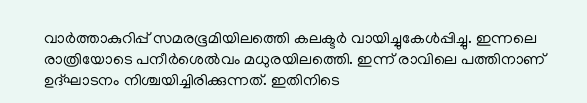വാര്‍ത്താകുറിപ്പ് സമരഭൂമിയിലത്തെി കലക്ടര്‍ വായിച്ചുകേള്‍പ്പിച്ചു. ഇന്നലെ രാത്രിയോടെ പനീര്‍ശെല്‍വം മധുരയിലത്തെി. ഇന്ന് രാവിലെ പത്തിനാണ് ഉദ്ഘാടനം നിശ്ചയിച്ചിരിക്കുന്നത്. ഇതിനിടെ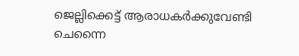ജെല്ലിക്കെട്ട് ആരാധകര്‍ക്കുവേണ്ടി ചെന്നൈ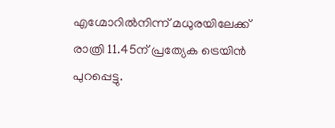എഗ്മോറില്‍നിന്ന് മധുരയിലേക്ക് രാത്രി 11.45ന് പ്രത്യേക ട്രെയിന്‍ പുറപ്പെട്ടു.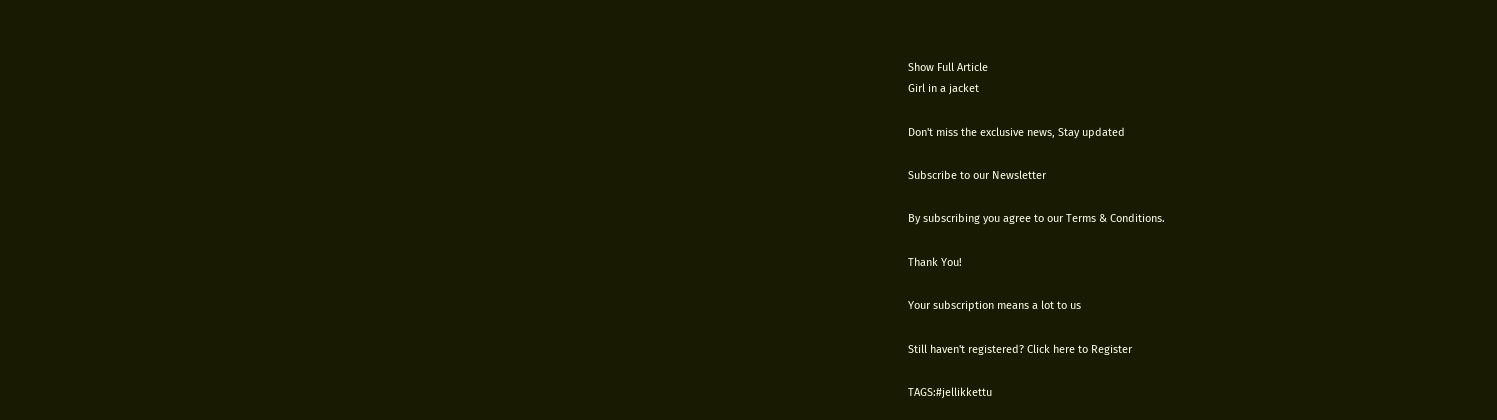Show Full Article
Girl in a jacket

Don't miss the exclusive news, Stay updated

Subscribe to our Newsletter

By subscribing you agree to our Terms & Conditions.

Thank You!

Your subscription means a lot to us

Still haven't registered? Click here to Register

TAGS:#jellikkettu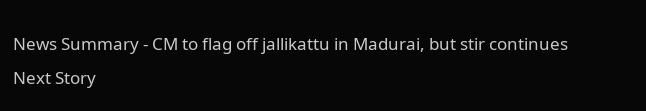News Summary - CM to flag off jallikattu in Madurai, but stir continues
Next Story